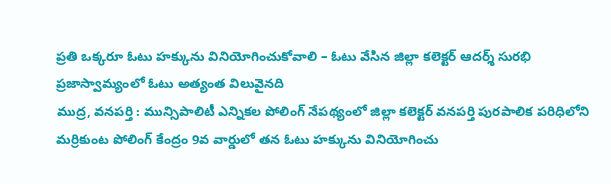ప్రతి ఒక్కరూ ఓటు హక్కును వినియోగించుకోవాలి – ఓటు వేసిన జిల్లా కలెక్టర్ ఆదర్శ్ సురభి
ప్రజాస్వామ్యంలో ఓటు అత్యంత విలువైనది
ముద్ర, వనపర్తి : మున్సిపాలిటీ ఎన్నికల పోలింగ్ నేపథ్యంలో జిల్లా కలెక్టర్ వనపర్తి పురపాలిక పరిధిలోని మర్రికుంట పోలింగ్ కేంద్రం 9వ వార్డులో తన ఓటు హక్కును వినియోగించు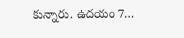కున్నారు. ఉదయం 7…